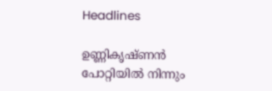Headlines

ഉണ്ണികൃഷ്ണന്‍ പോറ്റിയില്‍ നിന്നും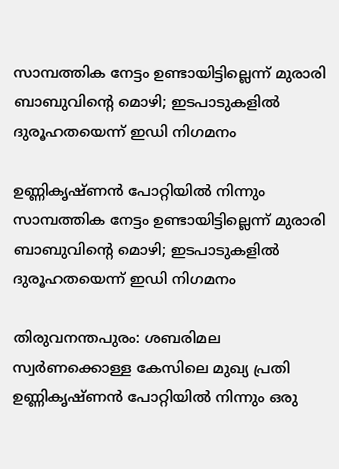സാമ്പത്തിക നേട്ടം ഉണ്ടായിട്ടില്ലെന്ന് മുരാരി ബാബുവിന്റെ മൊഴി; ഇടപാടുകളില്‍ ദുരൂഹതയെന്ന് ഇഡി നിഗമനം

ഉണ്ണികൃഷ്ണന്‍ പോറ്റിയില്‍ നിന്നും സാമ്പത്തിക നേട്ടം ഉണ്ടായിട്ടില്ലെന്ന് മുരാരി ബാബുവിന്റെ മൊഴി; ഇടപാടുകളില്‍ ദുരൂഹതയെന്ന് ഇഡി നിഗമനം

തിരുവനന്തപുരം: ശബരിമല സ്വര്‍ണക്കൊള്ള കേസിലെ മുഖ്യ പ്രതി ഉണ്ണികൃഷ്ണന്‍ പോറ്റിയില്‍ നിന്നും ഒരു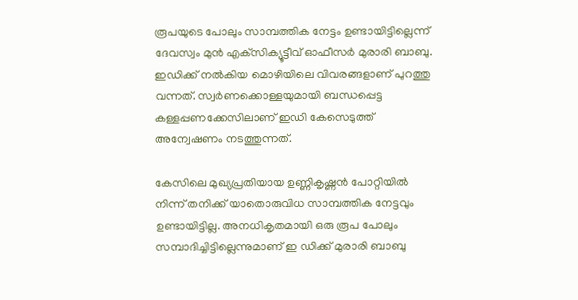രൂപയുടെ പോലും സാമ്പത്തിക നേട്ടം ഉണ്ടായിട്ടില്ലെന്ന് ദേവസ്വം മുന്‍ എക്‌സിക്യൂട്ടീവ് ഓഫീസര്‍ മുരാരി ബാബു. ഇഡിക്ക് നല്‍കിയ മൊഴിയിലെ വിവരങ്ങളാണ് പുറത്തു വന്നത്. സ്വര്‍ണക്കൊള്ളയുമായി ബന്ധപ്പെട്ട കള്ളപ്പണക്കേസിലാണ് ഇഡി കേസെടുത്ത് അന്വേഷണം നടത്തുന്നത്.

കേസിലെ മുഖ്യപ്രതിയായ ഉണ്ണികൃഷ്ണന്‍ പോറ്റിയില്‍ നിന്ന് തനിക്ക് യാതൊരുവിധ സാമ്പത്തിക നേട്ടവും ഉണ്ടായിട്ടില്ല. അനധികൃതമായി ഒരു രൂപ പോലും സമ്പാദിച്ചിട്ടില്ലെന്നുമാണ് ഇ ഡിക്ക് മുരാരി ബാബു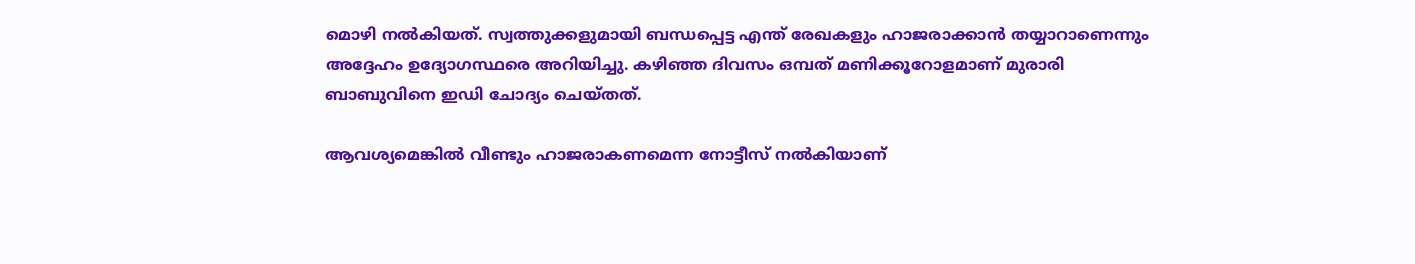മൊഴി നല്‍കിയത്. സ്വത്തുക്കളുമായി ബന്ധപ്പെട്ട എന്ത് രേഖകളും ഹാജരാക്കാന്‍ തയ്യാറാണെന്നും അദ്ദേഹം ഉദ്യോഗസ്ഥരെ അറിയിച്ചു. കഴിഞ്ഞ ദിവസം ഒമ്പത് മണിക്കൂറോളമാണ് മുരാരി ബാബുവിനെ ഇഡി ചോദ്യം ചെയ്തത്.

ആവശ്യമെങ്കില്‍ വീണ്ടും ഹാജരാകണമെന്ന നോട്ടീസ് നല്‍കിയാണ്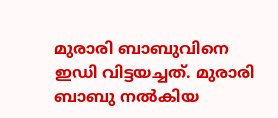മുരാരി ബാബുവിനെ ഇഡി വിട്ടയച്ചത്. മുരാരി ബാബു നല്‍കിയ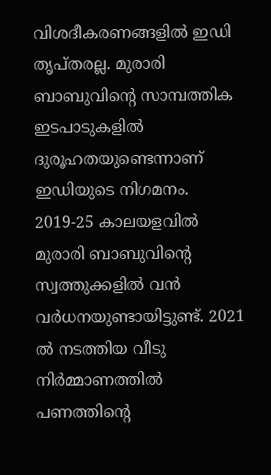വിശദീകരണങ്ങളില്‍ ഇഡി തൃപ്തരല്ല. മുരാരി ബാബുവിന്റെ സാമ്പത്തിക ഇടപാടുകളില്‍ ദുരൂഹതയുണ്ടെന്നാണ് ഇഡിയുടെ നിഗമനം. 2019-25 കാലയളവില്‍ മുരാരി ബാബുവിന്റെ സ്വത്തുക്കളില്‍ വന്‍ വര്‍ധനയുണ്ടായിട്ടുണ്ട്. 2021 ല്‍ നടത്തിയ വീടു നിര്‍മ്മാണത്തില്‍ പണത്തിന്റെ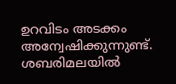ഉറവിടം അടക്കം അന്വേഷിക്കുന്നുണ്ട്. ശബരിമലയില്‍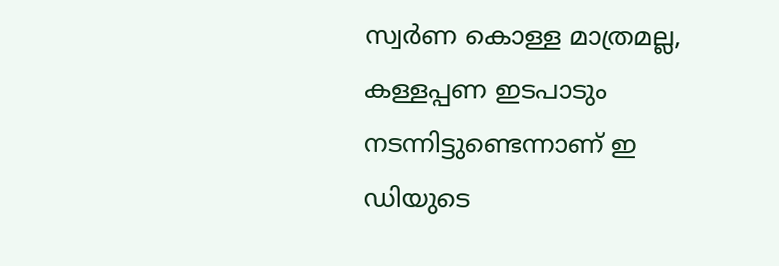സ്വര്‍ണ കൊള്ള മാത്രമല്ല, കള്ളപ്പണ ഇടപാടും നടന്നിട്ടുണ്ടെന്നാണ് ഇ ഡിയുടെ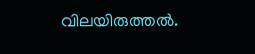വിലയിരുത്തല്‍.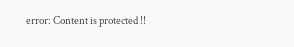error: Content is protected !!